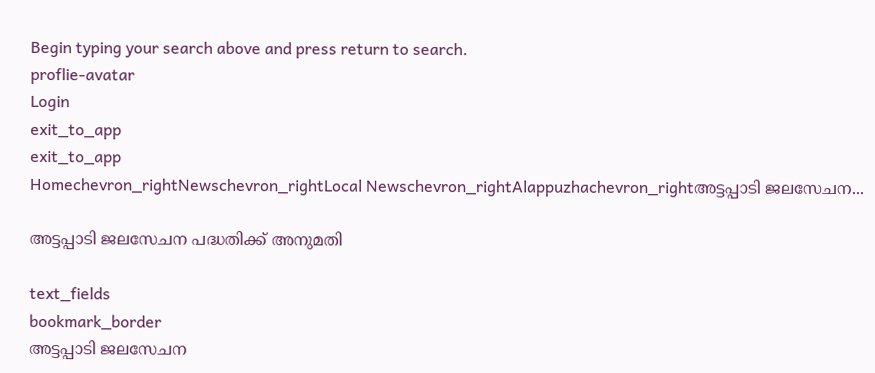Begin typing your search above and press return to search.
proflie-avatar
Login
exit_to_app
exit_to_app
Homechevron_rightNewschevron_rightLocal Newschevron_rightAlappuzhachevron_rightഅട്ടപ്പാടി ജലസേചന...

അട്ടപ്പാടി ജലസേചന പദ്ധതിക്ക് അനുമതി

text_fields
bookmark_border
അട്ടപ്പാടി ജലസേചന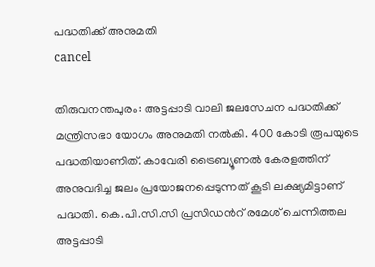പദ്ധതിക്ക് അനുമതി
cancel

തിരുവനന്തപുരം: അട്ടപ്പാടി വാലി ജലസേചന പദ്ധതിക്ക് മന്ത്രിസഭാ യോഗം അനുമതി നൽകി. 400 കോടി രൂപയുടെ പദ്ധതിയാണിത്. കാവേരി ട്രൈബ്യൂണൽ കേരളത്തിന് അനുവദിച്ച ജലം പ്രയോജനപ്പെടുന്നത് കൂടി ലക്ഷ്യമിട്ടാണ് പദ്ധതി. കെ.പി.സി.സി പ്രസിഡൻറ് രമേശ് ചെന്നിത്തല അട്ടപ്പാടി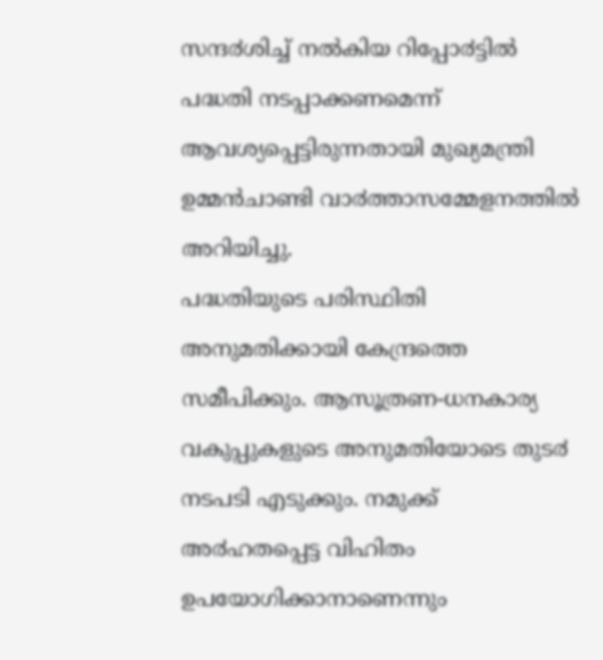സന്ദ൪ശിച്ച് നൽകിയ റിപ്പോ൪ട്ടിൽ പദ്ധതി നടപ്പാക്കണമെന്ന് ആവശ്യപ്പെട്ടിരുന്നതായി മുഖ്യമന്ത്രി ഉമ്മൻചാണ്ടി വാ൪ത്താസമ്മേളനത്തിൽ അറിയിച്ചു.
പദ്ധതിയുടെ പരിസ്ഥിതി അനുമതിക്കായി കേന്ദ്രത്തെ സമീപിക്കും. ആസൂത്രണ-ധനകാര്യ വകുപ്പുകളുടെ അനുമതിയോടെ തുട൪ നടപടി എടുക്കും. നമുക്ക് അ൪ഹതപ്പെട്ട വിഹിതം ഉപയോഗിക്കാനാണെന്നും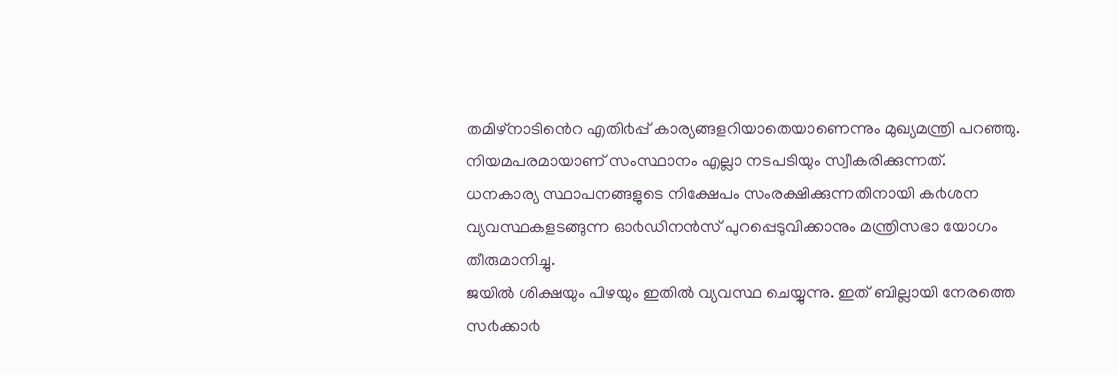തമിഴ്നാടിൻെറ എതി൪പ്പ് കാര്യങ്ങളറിയാതെയാണെന്നും മുഖ്യമന്ത്രി പറഞ്ഞു. നിയമപരമായാണ് സംസ്ഥാനം എല്ലാ നടപടിയും സ്വീകരിക്കുന്നത്.
ധനകാര്യ സ്ഥാപനങ്ങളുടെ നിക്ഷേപം സംരക്ഷിക്കുന്നതിനായി ക൪ശന വ്യവസ്ഥകളടങ്ങുന്ന ഓ൪ഡിനൻസ് പുറപ്പെടുവിക്കാനും മന്ത്രിസഭാ യോഗം തീരുമാനിച്ചു.
ജയിൽ ശിക്ഷയും പിഴയും ഇതിൽ വ്യവസ്ഥ ചെയ്യുന്നു. ഇത് ബില്ലായി നേരത്തെ സ൪ക്കാ൪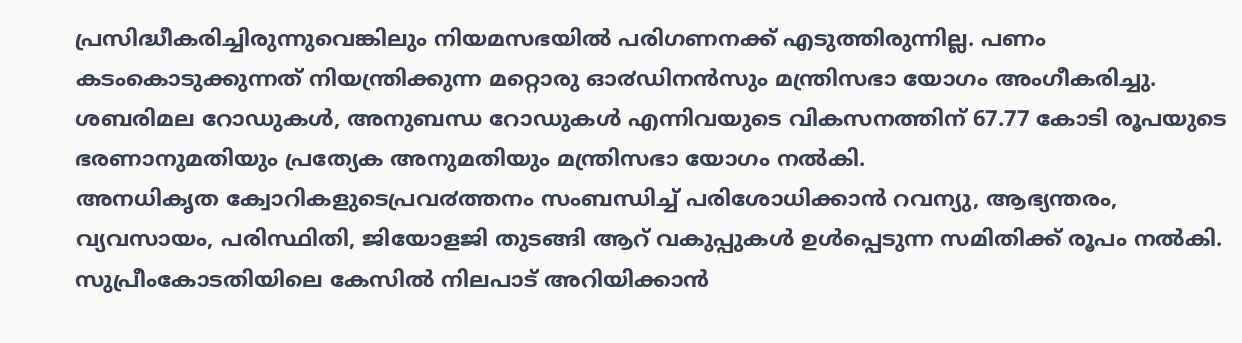പ്രസിദ്ധീകരിച്ചിരുന്നുവെങ്കിലും നിയമസഭയിൽ പരിഗണനക്ക് എടുത്തിരുന്നില്ല. പണം കടംകൊടുക്കുന്നത് നിയന്ത്രിക്കുന്ന മറ്റൊരു ഓ൪ഡിനൻസും മന്ത്രിസഭാ യോഗം അംഗീകരിച്ചു.
ശബരിമല റോഡുകൾ, അനുബന്ധ റോഡുകൾ എന്നിവയുടെ വികസനത്തിന് 67.77 കോടി രൂപയുടെ ഭരണാനുമതിയും പ്രത്യേക അനുമതിയും മന്ത്രിസഭാ യോഗം നൽകി.
അനധികൃത ക്വോറികളുടെപ്രവ൪ത്തനം സംബന്ധിച്ച് പരിശോധിക്കാൻ റവന്യു, ആഭ്യന്തരം, വ്യവസായം, പരിസ്ഥിതി, ജിയോളജി തുടങ്ങി ആറ് വകുപ്പുകൾ ഉൾപ്പെടുന്ന സമിതിക്ക് രൂപം നൽകി. സുപ്രീംകോടതിയിലെ കേസിൽ നിലപാട് അറിയിക്കാൻ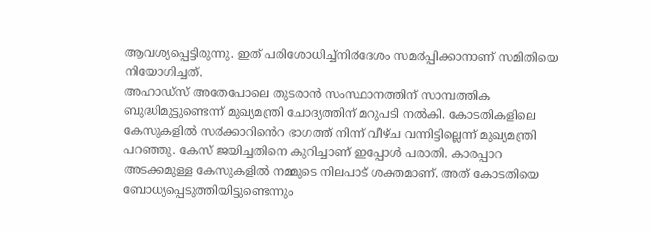ആവശ്യപ്പെട്ടിരുന്നു. ഇത് പരിശോധിച്ച്നി൪ദേശം സമ൪പ്പിക്കാനാണ് സമിതിയെ നിയോഗിച്ചത്.
അഹാഡ്സ് അതേപോലെ തുടരാൻ സംസ്ഥാനത്തിന് സാമ്പത്തിക ബുദ്ധിമുട്ടുണ്ടെന്ന് മുഖ്യമന്ത്രി ചോദ്യത്തിന് മറുപടി നൽകി. കോടതികളിലെ കേസുകളിൽ സ൪ക്കാറിൻെറ ഭാഗത്ത് നിന്ന് വീഴ്ച വന്നിട്ടില്ലെന്ന് മുഖ്യമന്ത്രി പറഞ്ഞു. കേസ് ജയിച്ചതിനെ കുറിച്ചാണ് ഇപ്പോൾ പരാതി. കാരപ്പാറ അടക്കമുള്ള കേസുകളിൽ നമ്മുടെ നിലപാട് ശക്തമാണ്. അത് കോടതിയെ ബോധ്യപ്പെടുത്തിയിട്ടുണ്ടെന്നും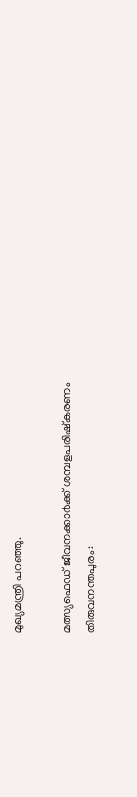മുഖ്യമന്ത്രി പറഞ്ഞു.

മത്സ്യഫെഡ് ജീവനക്കാ൪ക്ക് ശമ്പളപരിഷ്കരണം
തിരുവനന്തപുരം: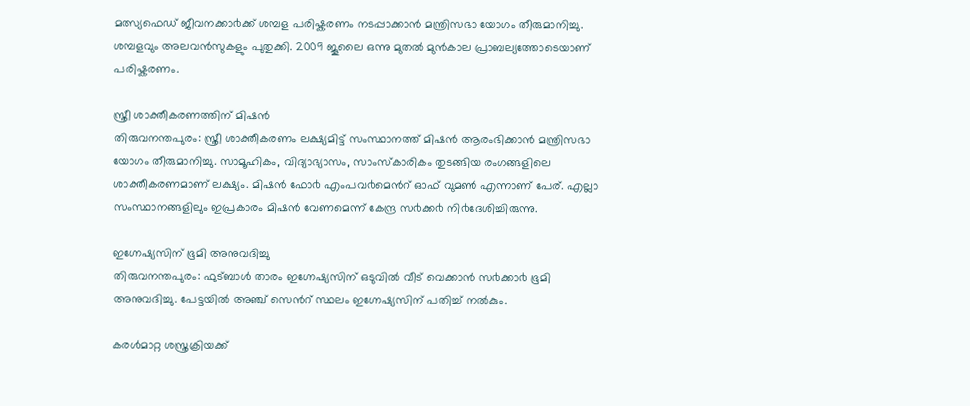മത്സ്യഫെഡ് ജീവനക്കാ൪ക്ക് ശമ്പള പരിഷ്കരണം നടപ്പാക്കാൻ മന്ത്രിസഭാ യോഗം തീരുമാനിച്ചു. ശമ്പളവും അലവൻസുകളും പുതുക്കി. 2009 ജൂലൈ ഒന്നു മുതൽ മുൻകാല പ്രാബല്യത്തോടെയാണ് പരിഷ്കരണം.

സ്ത്രീ ശാക്തീകരണത്തിന് മിഷൻ
തിരുവനന്തപുരം: സ്ത്രീ ശാക്തീകരണം ലക്ഷ്യമിട്ട് സംസ്ഥാനത്ത് മിഷൻ ആരംഭിക്കാൻ മന്ത്രിസഭാ യോഗം തീരുമാനിച്ചു. സാമൂഹികം, വിദ്യാഭ്യാസം, സാംസ്കാരികം തുടങ്ങിയ രംഗങ്ങളിലെ ശാക്തീകരണമാണ് ലക്ഷ്യം. മിഷൻ ഫോ൪ എംപവ൪മെൻറ് ഓഫ് വുമൺ എന്നാണ് പേര്. എല്ലാ സംസ്ഥാനങ്ങളിലും ഇപ്രകാരം മിഷൻ വേണമെന്ന് കേന്ദ്ര സ൪ക്ക൪ നി൪ദേശിച്ചിരുന്നു.

ഇഗ്നേഷ്യസിന് ഭൂമി അനുവദിച്ചു
തിരുവനന്തപുരം: ഫുട്ബാൾ താരം ഇഗ്നേഷ്യസിന് ഒടുവിൽ വീട് വെക്കാൻ സ൪ക്കാ൪ ഭൂമി അനുവദിച്ചു. പേട്ടയിൽ അഞ്ച് സെൻറ് സ്ഥലം ഇഗ്നേഷ്യസിന് പതിച്ച് നൽകും.

കരൾമാറ്റ ശസ്ത്രക്രിയക്ക്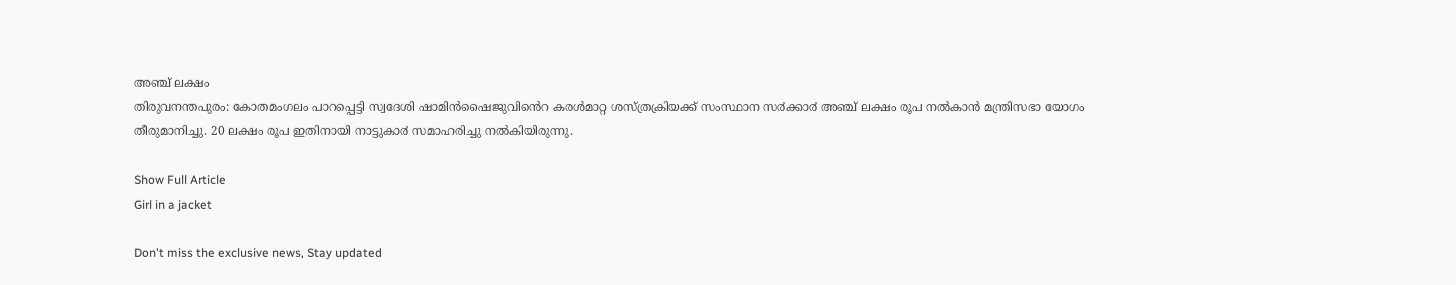അഞ്ച് ലക്ഷം
തിരുവനന്തപുരം: കോതമംഗലം പാറപ്പെട്ടി സ്വദേശി ഷാമിൻഷൈജുവിൻെറ കരൾമാറ്റ ശസ്ത്രക്രിയക്ക് സംസ്ഥാന സ൪ക്കാ൪ അഞ്ച് ലക്ഷം രൂപ നൽകാൻ മന്ത്രിസഭാ യോഗം തീരുമാനിച്ചു. 20 ലക്ഷം രൂപ ഇതിനായി നാട്ടുകാ൪ സമാഹരിച്ചു നൽകിയിരുന്നു.

Show Full Article
Girl in a jacket

Don't miss the exclusive news, Stay updated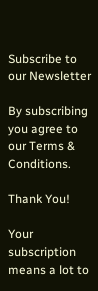Subscribe to our Newsletter

By subscribing you agree to our Terms & Conditions.

Thank You!

Your subscription means a lot to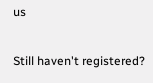us

Still haven't registered?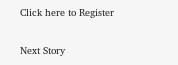Click here to Register

Next Story